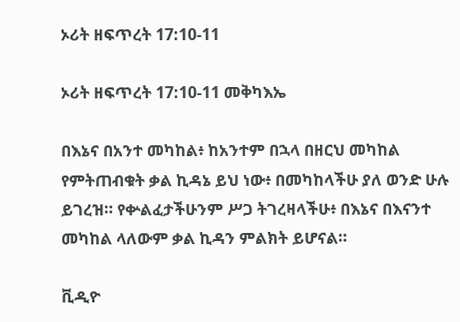ኦሪት ዘፍጥረት 17:10-11

ኦሪት ዘፍጥረት 17:10-11 መቅካእኤ

በእኔና በአንተ መካከል፥ ከአንተም በኋላ በዘርህ መካከል የምትጠብቁት ቃል ኪዳኔ ይህ ነው፥ በመካከላችሁ ያለ ወንድ ሁሉ ይገረዝ። የቍልፈታችሁንም ሥጋ ትገረዛላችሁ፥ በእኔና በእናንተ መካከል ላለውም ቃል ኪዳን ምልክት ይሆናል።

ቪዲዮ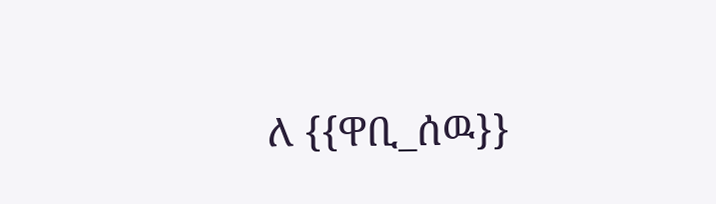ለ {{ዋቢ_ሰዉ}}